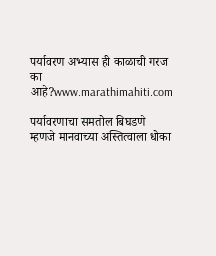पर्यावरण अभ्यास ही काळाची गरज का आहे?www.marathimahiti.com

पर्यावरणाचा समतोल बिघडणे म्हणजे मानवाच्या अस्तित्वाला धोका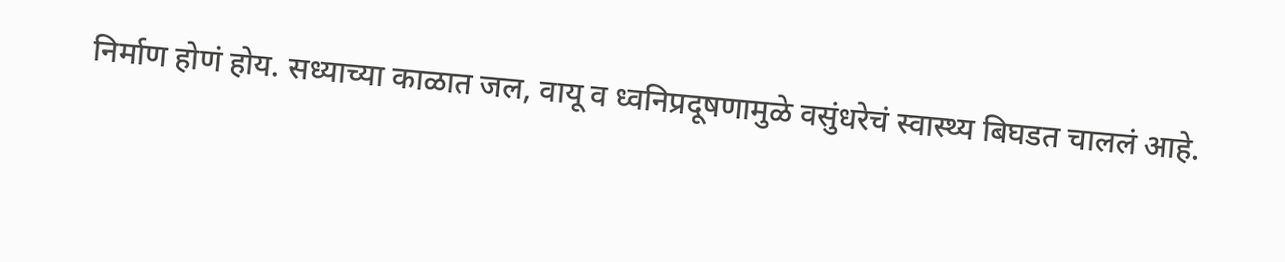निर्माण होणं होय. सध्याच्या काळात जल, वायू व ध्वनिप्रदूषणामुळे वसुंधरेचं स्वास्थ्य बिघडत चाललं आहे.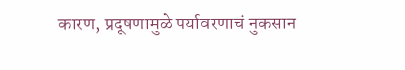कारण, प्रदूषणामुळे पर्यावरणाचं नुकसान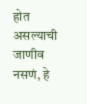होत असल्याची जाणीव नसणं, हे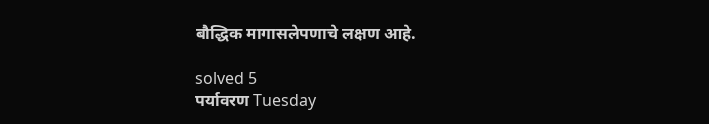बौद्धिक मागासलेपणाचे लक्षण आहे.

solved 5
पर्यावरण Tuesday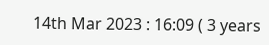14th Mar 2023 : 16:09 ( 3 years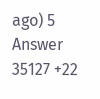ago) 5 Answer 35127 +22